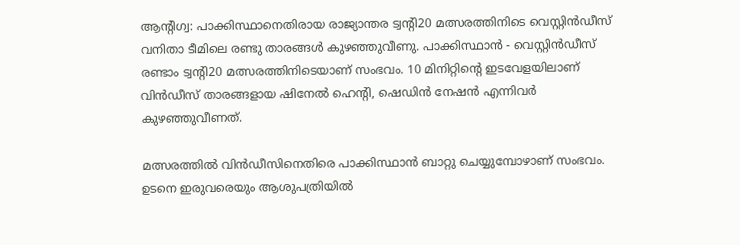ആന്റിഗ്വ: പാക്കിസ്ഥാനെതിരായ രാജ്യാന്തര ട്വന്റി20 മത്സരത്തിനിടെ വെസ്റ്റിൻഡീസ് വനിതാ ടീമിലെ രണ്ടു താരങ്ങൾ കുഴഞ്ഞുവീണു. പാക്കിസ്ഥാൻ - വെസ്റ്റിൻഡീസ് രണ്ടാം ട്വന്റി20 മത്സരത്തിനിടെയാണ് സംഭവം. 10 മിനിറ്റിന്റെ ഇടവേളയിലാണ് വിൻഡീസ് താരങ്ങളായ ഷിനേൽ ഹെന്റി, ഷെഡിൻ നേഷൻ എന്നിവർ കുഴഞ്ഞുവീണത്.

മത്സരത്തിൽ വിൻഡീസിനെതിരെ പാക്കിസ്ഥാൻ ബാറ്റു ചെയ്യുമ്പോഴാണ് സംഭവം. ഉടനെ ഇരുവരെയും ആശുപത്രിയിൽ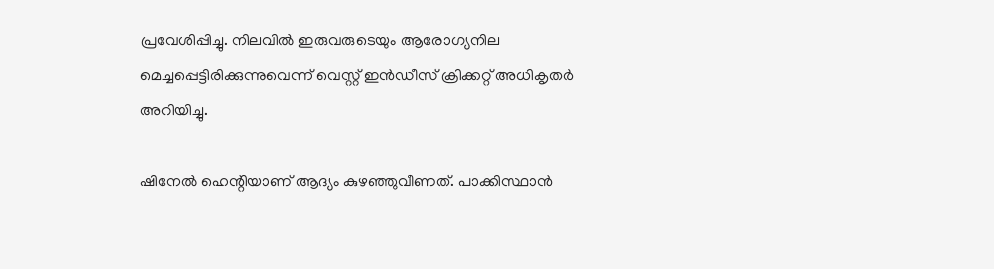പ്രവേശിപ്പിച്ചു. നിലവിൽ ഇരുവരുടെയും ആരോഗ്യനില മെച്ചപ്പെട്ടിരിക്കുന്നുവെന്ന് വെസ്റ്റ് ഇൻഡീസ് ക്രിക്കറ്റ് അധികൃതർ അറിയിച്ചു.

ഷിനേൽ ഹെന്റിയാണ് ആദ്യം കുഴഞ്ഞുവീണത്. പാക്കിസ്ഥാൻ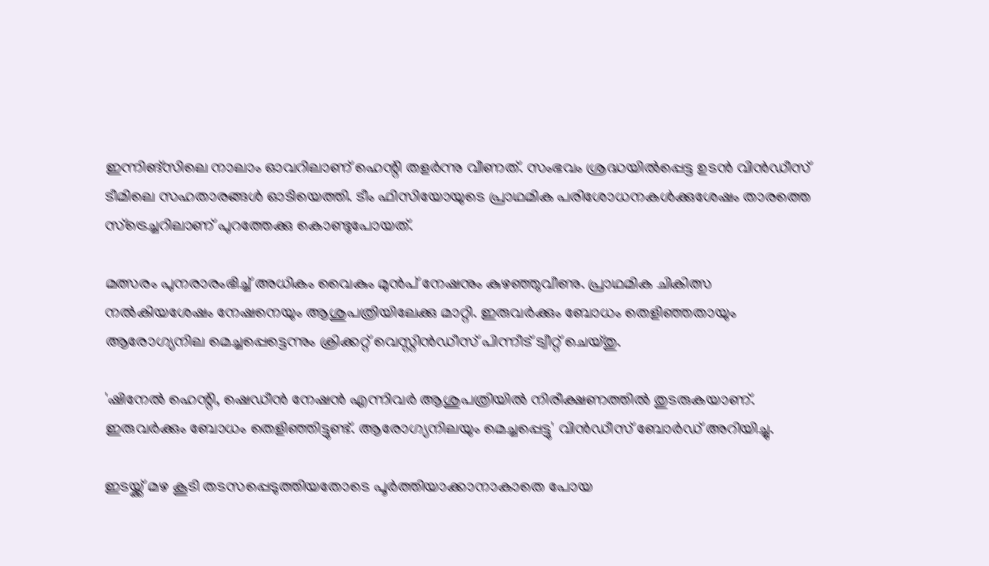ഇന്നിങ്‌സിലെ നാലാം ഓവറിലാണ് ഹെന്റി തളർന്നു വീണത്. സംഭവം ശ്രദ്ധയിൽപ്പെട്ട ഉടൻ വിൻഡീസ് ടീമിലെ സഹതാരങ്ങൾ ഓടിയെത്തി. ടീം ഫിസിയോയുടെ പ്രാഥമിക പരിശോധനകൾക്കുശേഷം താരത്തെ സ്‌ട്രെച്ചറിലാണ് പുറത്തേക്കു കൊണ്ടുപോയത്.

മത്സരം പുനരാരംഭിച്ച് അധികം വൈകും മുൻപ് നേഷനും കുഴഞ്ഞുവീണു. പ്രാഥമിക ചികിത്സ നൽകിയശേഷം നേഷനെയും ആശുപത്രിയിലേക്കു മാറ്റി. ഇരുവർക്കും ബോധം തെളിഞ്ഞതായും ആരോഗ്യനില മെച്ചപ്പെട്ടെന്നും ക്രിക്കറ്റ് വെസ്റ്റിൻഡീസ് പിന്നീട് ട്വീറ്റ് ചെയ്തു.

'ഷിനേൽ ഹെന്റി, ഷെഡീൻ നേഷൻ എന്നിവർ ആശുപത്രിയിൽ നിരീക്ഷണത്തിൽ തുടരുകയാണ്. ഇരുവർക്കും ബോധം തെളിഞ്ഞിട്ടുണ്ട്. ആരോഗ്യനിലയും മെച്ചപ്പെട്ടു' വിൻഡീസ് ബോർഡ് അറിയിച്ചു.

ഇടയ്ക്ക് മഴ കൂടി തടസപ്പെടുത്തിയതോടെ പൂർത്തിയാക്കാനാകാതെ പോയ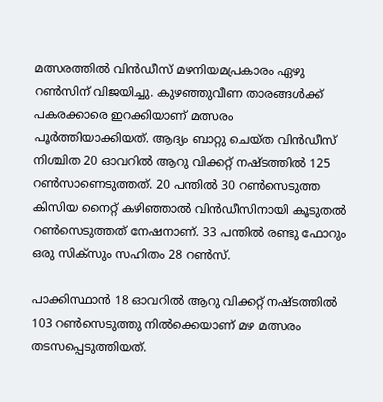മത്സരത്തിൽ വിൻഡീസ് മഴനിയമപ്രകാരം ഏഴു റൺസിന് വിജയിച്ചു. കുഴഞ്ഞുവീണ താരങ്ങൾക്ക് പകരക്കാരെ ഇറക്കിയാണ് മത്സരം പൂർത്തിയാക്കിയത്. ആദ്യം ബാറ്റു ചെയ്ത വിൻഡീസ് നിശ്ചിത 20 ഓവറിൽ ആറു വിക്കറ്റ് നഷ്ടത്തിൽ 125 റൺസാണെടുത്തത്. 20 പന്തിൽ 30 റൺസെടുത്ത കിസിയ നൈറ്റ് കഴിഞ്ഞാൽ വിൻഡീസിനായി കൂടുതൽ റൺസെടുത്തത് നേഷനാണ്. 33 പന്തിൽ രണ്ടു ഫോറും ഒരു സിക്‌സും സഹിതം 28 റൺസ്.

പാക്കിസ്ഥാൻ 18 ഓവറിൽ ആറു വിക്കറ്റ് നഷ്ടത്തിൽ 103 റൺസെടുത്തു നിൽക്കെയാണ് മഴ മത്സരം തടസപ്പെടുത്തിയത്.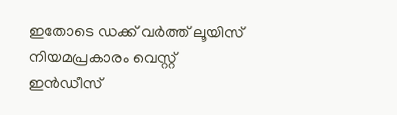ഇതോടെ ഡക്ക് വർത്ത് ലൂയിസ് നിയമപ്രകാരം വെസ്റ്റ് ഇൻഡീസ്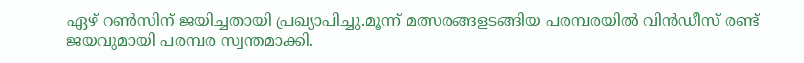ഏഴ് റൺസിന് ജയിച്ചതായി പ്രഖ്യാപിച്ചു.മൂന്ന് മത്സരങ്ങളടങ്ങിയ പരമ്പരയിൽ വിൻഡീസ് രണ്ട് ജയവുമായി പരമ്പര സ്വന്തമാക്കി.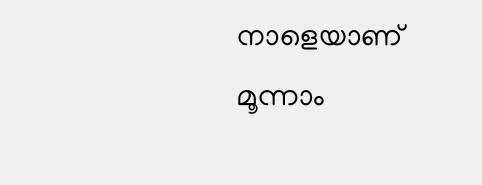നാളെയാണ് മൂന്നാം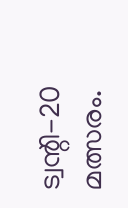ട്വന്റി-20 മത്സരം.